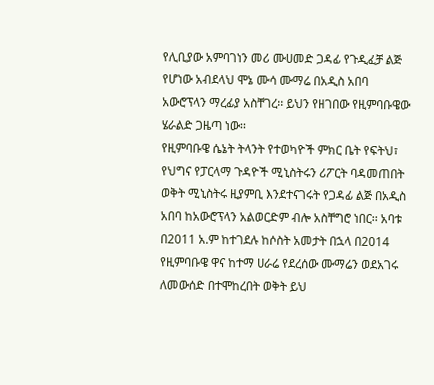የሊቢያው አምባገነን መሪ ሙሀመድ ጋዳፊ የጉዲፈቻ ልጅ የሆነው አብደላህ ሞኔ ሙሳ ሙማሬ በአዲስ አበባ አውሮፕላን ማረፊያ አስቸገረ፡፡ ይህን የዘገበው የዚምባቡዌው ሄራልድ ጋዜጣ ነው፡፡
የዚምባቡዌ ሴኔት ትላንት የተወካዮች ምክር ቤት የፍትህ፣ የህግና የፓርላማ ጉዳዮች ሚኒስትሩን ሪፖርት ባዳመጠበት ወቅት ሚኒስትሩ ዚያምቢ እንደተናገሩት የጋዳፊ ልጅ በአዲስ አበባ ከአውሮፕላን አልወርድም ብሎ አስቸግሮ ነበር፡፡ አባቱ በ2011 አ.ም ከተገደሉ ከሶስት አመታት በኋላ በ2014 የዚምባቡዌ ዋና ከተማ ሀራሬ የደረሰው ሙማሬን ወደአገሩ ለመውሰድ በተሞከረበት ወቅት ይህ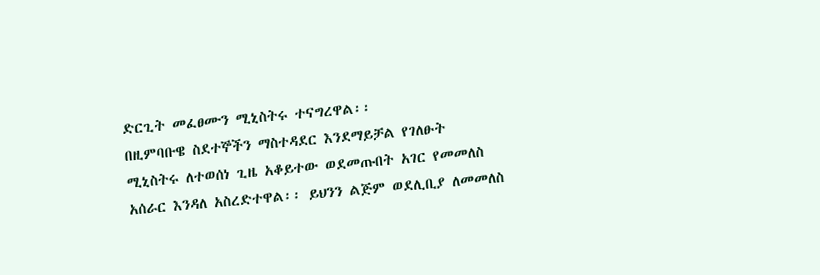ድርጊት መፈፀሙን ሚኒስትሩ ተናግረዋል፡፡
በዚምባቡዌ ስደተኞችን ማስተዳደር እንደማይቻል የገለፁት ሚኒስትሩ ለተወሰነ ጊዜ አቆይተው ወደመጡበት አገር የመመለስ አሰራር እንዳለ አስረድተዋል፡፡ ይህንን ልጅም ወደሊቢያ ለመመለስ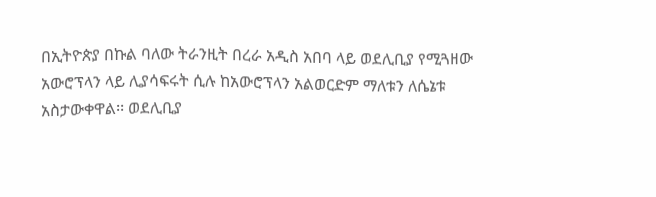በኢትዮጵያ በኩል ባለው ትራንዚት በረራ አዲስ አበባ ላይ ወደሊቢያ የሚጓዘው አውሮፕላን ላይ ሊያሳፍሩት ሲሉ ከአውሮፕላን አልወርድም ማለቱን ለሴኔቱ አስታውቀዋል፡፡ ወደሊቢያ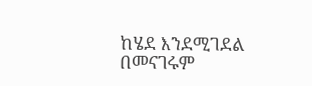ከሄደ እንደሚገደል በመናገሩም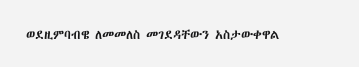ወደዚምባብዌ ለመመለስ መገደዳቸውን አስታውቀዋል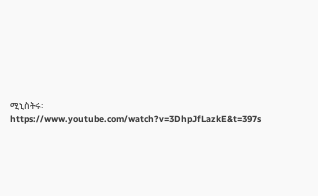ሚኒስትሩ፡
https://www.youtube.com/watch?v=3DhpJfLazkE&t=397s